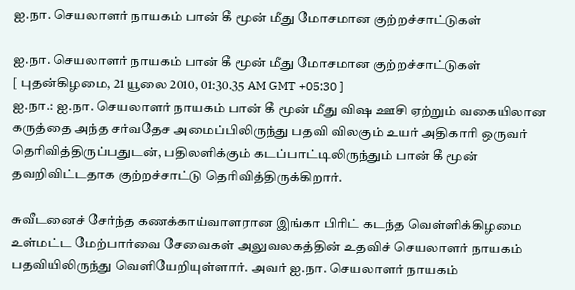ஐ.நா. செயலாளர் நாயகம் பான் கீ மூன் மீது மோசமான குற்றச்சாட்டுகள்

ஐ.நா. செயலாளர் நாயகம் பான் கீ மூன் மீது மோசமான குற்றச்சாட்டுகள்
[ புதன்கிழமை, 21 யூலை 2010, 01:30.35 AM GMT +05:30 ]
ஐ.நா.: ஐ.நா. செயலாளர் நாயகம் பான் கீ மூன் மீது விஷ ஊசி ஏற்றும் வகையிலான கருத்தை அந்த சர்வதேச அமைப்பிலிருந்து பதவி விலகும் உயர் அதிகாரி ஒருவர் தெரிவித்திருப்பதுடன், பதிலளிக்கும் கடப்பாட்டிலிருந்தும் பான் கீ மூன் தவறிவிட்டதாக குற்றச்சாட்டு தெரிவித்திருக்கிறார்.

சுவீடனைச் சேர்ந்த கணக்காய்வாளரான இங்கா பிரிட் கடந்த வெள்ளிக்கிழமை உள்மட்ட மேற்பார்வை சேவைகள் அலுவலகத்தின் உதவிச் செயலாளர் நாயகம் பதவியிலிருந்து வெளியேறியுள்ளார். அவர் ஐ.நா. செயலாளர் நாயகம்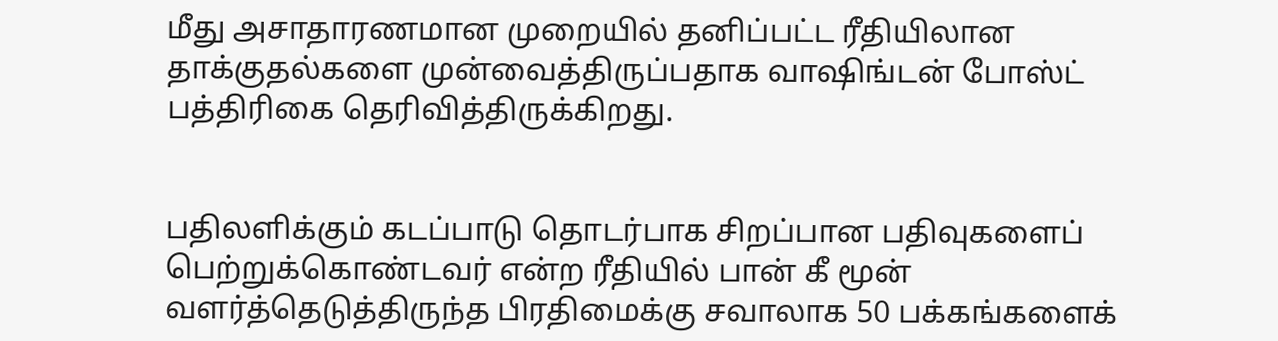மீது அசாதாரணமான முறையில் தனிப்பட்ட ரீதியிலான தாக்குதல்களை முன்வைத்திருப்பதாக வாஷிங்டன் போஸ்ட் பத்திரிகை தெரிவித்திருக்கிறது.


பதிலளிக்கும் கடப்பாடு தொடர்பாக சிறப்பான பதிவுகளைப் பெற்றுக்கொண்டவர் என்ற ரீதியில் பான் கீ மூன் வளர்த்தெடுத்திருந்த பிரதிமைக்கு சவாலாக 50 பக்கங்களைக்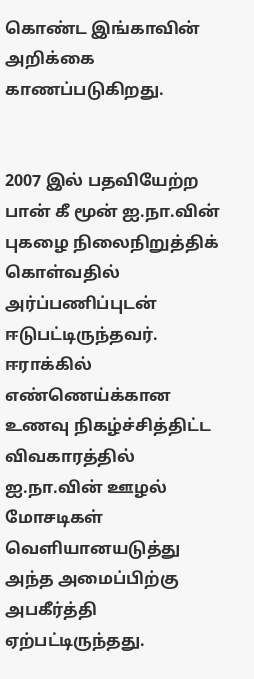கொண்ட இங்காவின் அறிக்கை காணப்படுகிறது.


2007 இல் பதவியேற்ற பான் கீ மூன் ஐ.நா.வின் புகழை நிலைநிறுத்திக் கொள்வதில் அர்ப்பணிப்புடன் ஈடுபட்டிருந்தவர். ஈராக்கில் எண்ணெய்க்கான உணவு நிகழ்ச்சித்திட்ட விவகாரத்தில் ஐ.நா.வின் ஊழல் மோசடிகள் வெளியானயடுத்து அந்த அமைப்பிற்கு அபகீர்த்தி ஏற்பட்டிருந்தது.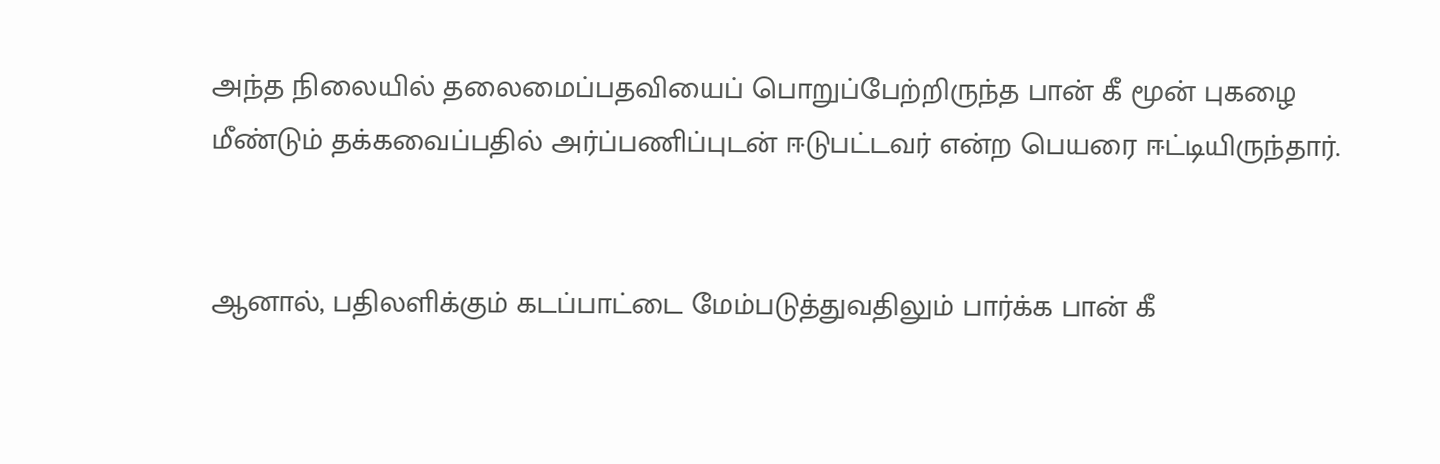அந்த நிலையில் தலைமைப்பதவியைப் பொறுப்பேற்றிருந்த பான் கீ மூன் புகழை மீண்டும் தக்கவைப்பதில் அர்ப்பணிப்புடன் ஈடுபட்டவர் என்ற பெயரை ஈட்டியிருந்தார்.


ஆனால், பதிலளிக்கும் கடப்பாட்டை மேம்படுத்துவதிலும் பார்க்க பான் கீ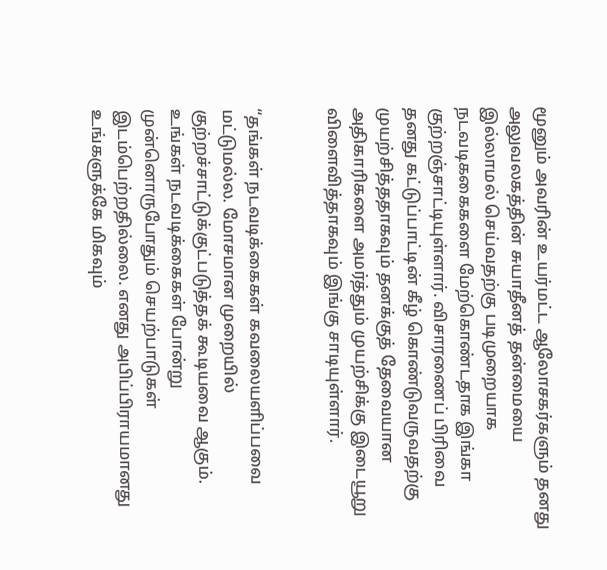மூனும் அவரின் உயர்மட்ட ஆலோசகர்களும் தனது அலுவலகத்தின் சுயாதீனத் தன்மையை இல்லாமல் செய்வதற்கு படிமுறையாக நடவடிககைகளை மேற்கொண்டதாக இங்கா குற்றஞ்சாட்டியுள்ளார். விசாரணைப் பிரிவை தனது கட்டுப்பாட்டின் கீழ் கொண்டுவருவதற்கு முயற்சித்ததாகவும் தனக்குத் தேவையான அதிகாரிகளை அமர்த்தும் முயற்சிக்கு இடையூறு விளைவித்தாகவும் இங்கு சாடியுள்ளார்.


“தங்கள் நடவடிக்கைகள் கவலையளிப்பவை மட்டுமல்ல. மோசமான முறையில் குற்றச்சாட்டுக்குட்படுத்தக் கூடியவை ஆகும். உங்கள் நடவடிக்கைகள் போன்று முன்னொருபோதும் செயற்பாடுகள் இடம்பெற்றதில்லை. எனது அபிப்பிராயமானது உங்களுக்கே மிகவும்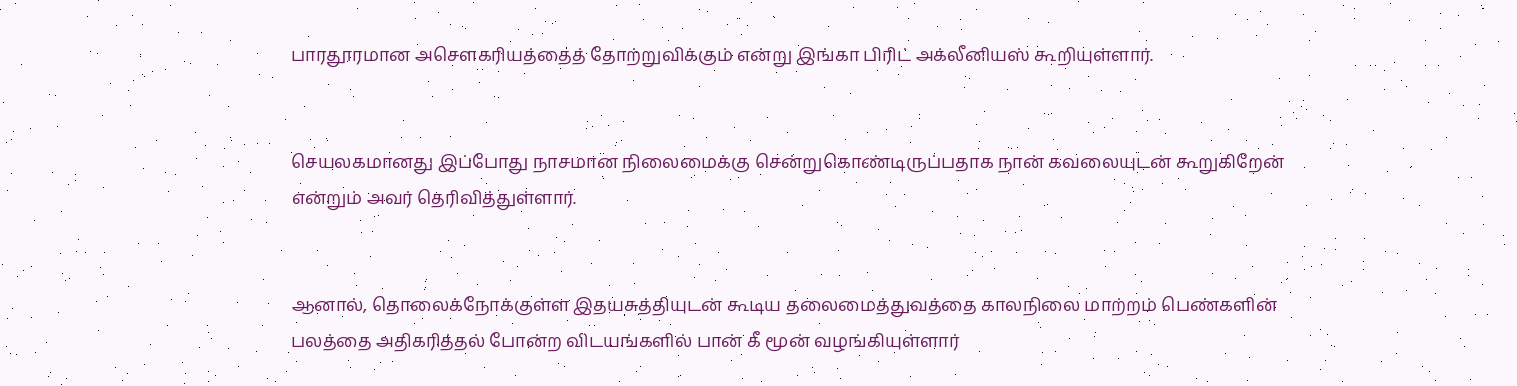பாரதூரமான அசௌகரியத்தைத் தோற்றுவிக்கும் என்று இங்கா பிரிட் அக்லீனியஸ் கூறியுள்ளார்.


செயலகமானது இப்போது நாசமான நிலைமைக்கு சென்றுகொண்டிருப்பதாக நான் கவலையுடன் கூறுகிறேன் என்றும் அவர் தெரிவித்துள்ளார்.


ஆனால், தொலைக்நோக்குள்ள இதயசுத்தியுடன் கூடிய தலைமைத்துவத்தை காலநிலை மாற்றம் பெண்களின் பலத்தை அதிகரித்தல் போன்ற விடயங்களில் பான் கீ மூன் வழங்கியுள்ளார்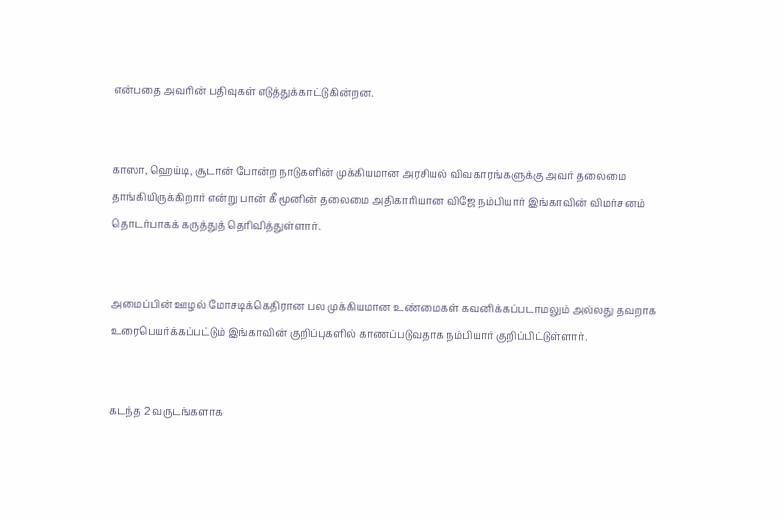என்பதை அவரின் பதிவுகள் எடுத்துக்காட்டுகின்றன.


காஸா, ஹெய்டி, சூடான் போன்ற நாடுகளின் முக்கியமான அரசியல் விவகாரங்களுக்கு அவர் தலைமை தாங்கியிருக்கிறார் என்று பான் கீ மூனின் தலைமை அதிகாரியான விஜே நம்பியார் இங்காவின் விமர்சனம் தொடர்பாகக் கருத்துத் தெரிவித்துள்ளார்.


அமைப்பின் ஊழல் மோசடிக்கெதிரான பல முக்கியமான உண்மைகள் கவனிக்கப்படாமலும் அல்லது தவறாக உரைபெயர்க்கப்பட்டும் இங்காவின் குறிப்புகளில் காணப்படுவதாக நம்பியார் குறிப்பிட்டுள்ளார்.


கடந்த 2 வருடங்களாக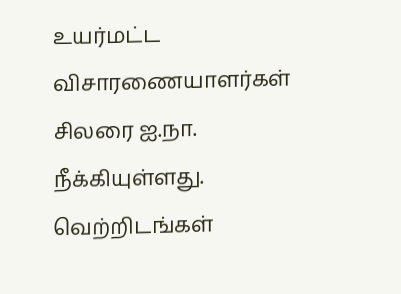உயர்மட்ட விசாரணையாளர்கள் சிலரை ஐ.நா. நீக்கியுள்ளது. வெற்றிடங்கள்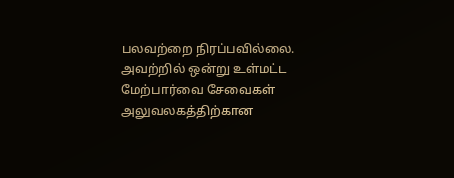பலவற்றை நிரப்பவில்லை. அவற்றில் ஒன்று உள்மட்ட மேற்பார்வை சேவைகள் அலுவலகத்திற்கான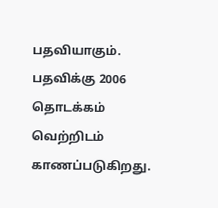பதவியாகும். பதவிக்கு 2006 தொடக்கம் வெற்றிடம் காணப்படுகிறது.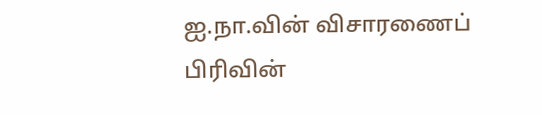ஐ.நா.வின் விசாரணைப் பிரிவின்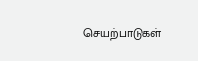செயற்பாடுகள்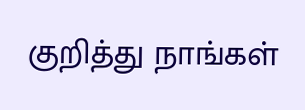குறித்து நாங்கள்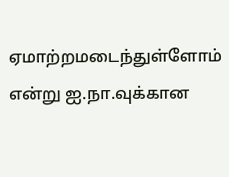ஏமாற்றமடைந்துள்ளோம் என்று ஐ.நா.வுக்கான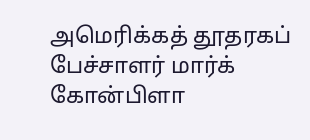அமெரிக்கத் தூதரகப் பேச்சாளர் மார்க் கோன்பிளா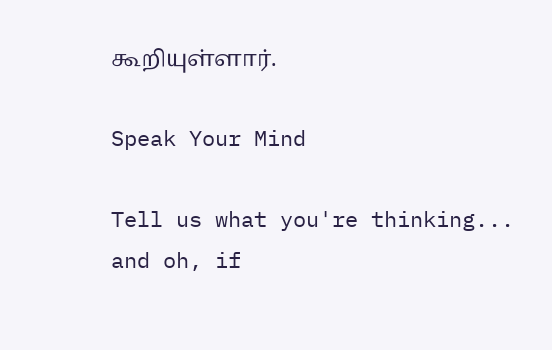கூறியுள்ளார்.

Speak Your Mind

Tell us what you're thinking...
and oh, if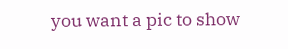you want a pic to show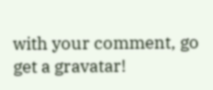with your comment, go get a gravatar!